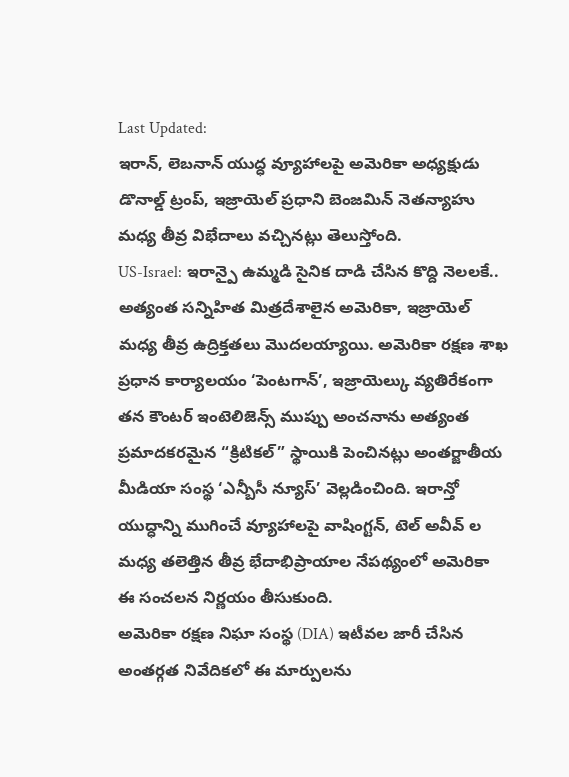Last Updated:
ఇరాన్, లెబనాన్ యుద్ధ వ్యూహాలపై అమెరికా అధ్యక్షుడు డొనాల్డ్ ట్రంప్, ఇజ్రాయెల్ ప్రధాని బెంజమిన్ నెతన్యాహు మధ్య తీవ్ర విభేదాలు వచ్చినట్లు తెలుస్తోంది.
US-Israel: ఇరాన్పై ఉమ్మడి సైనిక దాడి చేసిన కొద్ది నెలలకే.. అత్యంత సన్నిహిత మిత్రదేశాలైన అమెరికా, ఇజ్రాయెల్ మధ్య తీవ్ర ఉద్రిక్తతలు మొదలయ్యాయి. అమెరికా రక్షణ శాఖ ప్రధాన కార్యాలయం ‘పెంటగాన్’, ఇజ్రాయెల్కు వ్యతిరేకంగా తన కౌంటర్ ఇంటెలిజెన్స్ ముప్పు అంచనాను అత్యంత ప్రమాదకరమైన “క్రిటికల్” స్థాయికి పెంచినట్లు అంతర్జాతీయ మీడియా సంస్థ ‘ఎన్బీసీ న్యూస్’ వెల్లడించింది. ఇరాన్తో యుద్ధాన్ని ముగించే వ్యూహాలపై వాషింగ్టన్, టెల్ అవీవ్ ల మధ్య తలెత్తిన తీవ్ర భేదాభిప్రాయాల నేపథ్యంలో అమెరికా ఈ సంచలన నిర్ణయం తీసుకుంది.
అమెరికా రక్షణ నిఘా సంస్థ (DIA) ఇటీవల జారీ చేసిన అంతర్గత నివేదికలో ఈ మార్పులను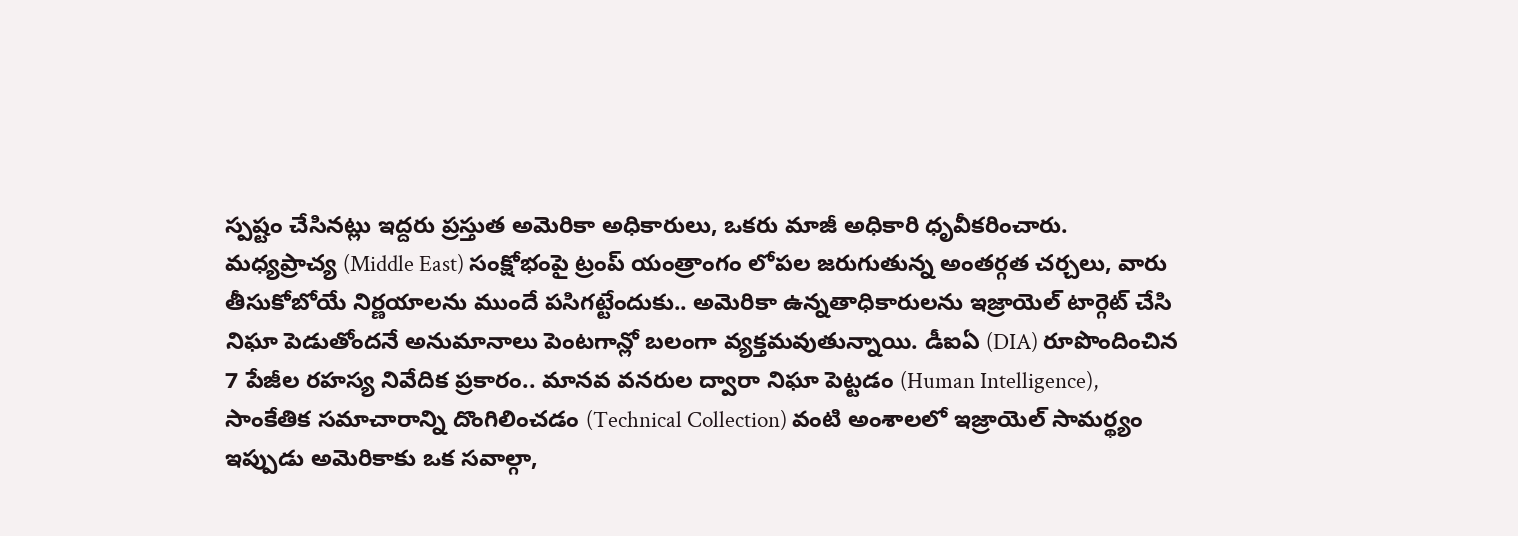స్పష్టం చేసినట్లు ఇద్దరు ప్రస్తుత అమెరికా అధికారులు, ఒకరు మాజీ అధికారి ధృవీకరించారు.
మధ్యప్రాచ్య (Middle East) సంక్షోభంపై ట్రంప్ యంత్రాంగం లోపల జరుగుతున్న అంతర్గత చర్చలు, వారు తీసుకోబోయే నిర్ణయాలను ముందే పసిగట్టేందుకు.. అమెరికా ఉన్నతాధికారులను ఇజ్రాయెల్ టార్గెట్ చేసి నిఘా పెడుతోందనే అనుమానాలు పెంటగాన్లో బలంగా వ్యక్తమవుతున్నాయి. డీఐఏ (DIA) రూపొందించిన 7 పేజీల రహస్య నివేదిక ప్రకారం.. మానవ వనరుల ద్వారా నిఘా పెట్టడం (Human Intelligence), సాంకేతిక సమాచారాన్ని దొంగిలించడం (Technical Collection) వంటి అంశాలలో ఇజ్రాయెల్ సామర్థ్యం ఇప్పుడు అమెరికాకు ఒక సవాల్గా,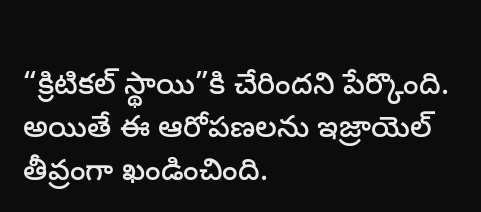“క్రిటికల్ స్థాయి”కి చేరిందని పేర్కొంది.
అయితే ఈ ఆరోపణలను ఇజ్రాయెల్ తీవ్రంగా ఖండించింది.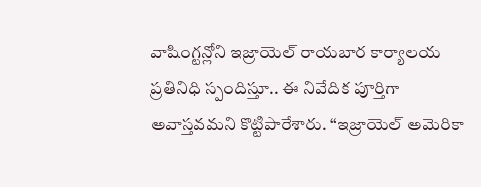వాషింగ్టన్లోని ఇజ్రాయెల్ రాయబార కార్యాలయ ప్రతినిధి స్పందిస్తూ.. ఈ నివేదిక పూర్తిగా అవాస్తవమని కొట్టిపారేశారు. “ఇజ్రాయెల్ అమెరికా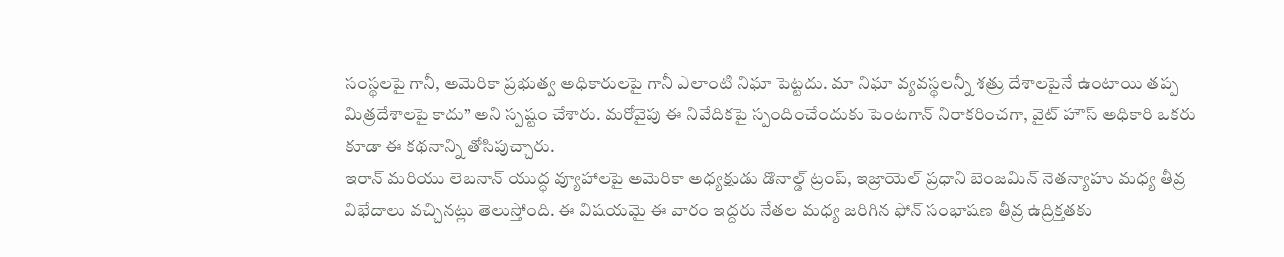సంస్థలపై గానీ, అమెరికా ప్రభుత్వ అధికారులపై గానీ ఎలాంటి నిఘా పెట్టదు. మా నిఘా వ్యవస్థలన్నీ శత్రు దేశాలపైనే ఉంటాయి తప్ప మిత్రదేశాలపై కాదు” అని స్పష్టం చేశారు. మరోవైపు ఈ నివేదికపై స్పందించేందుకు పెంటగాన్ నిరాకరించగా, వైట్ హౌస్ అధికారి ఒకరు కూడా ఈ కథనాన్ని తోసిపుచ్చారు.
ఇరాన్ మరియు లెబనాన్ యుద్ధ వ్యూహాలపై అమెరికా అధ్యక్షుడు డొనాల్డ్ ట్రంప్, ఇజ్రాయెల్ ప్రధాని బెంజమిన్ నెతన్యాహు మధ్య తీవ్ర విభేదాలు వచ్చినట్లు తెలుస్తోంది. ఈ విషయమై ఈ వారం ఇద్దరు నేతల మధ్య జరిగిన ఫోన్ సంభాషణ తీవ్ర ఉద్రిక్తతకు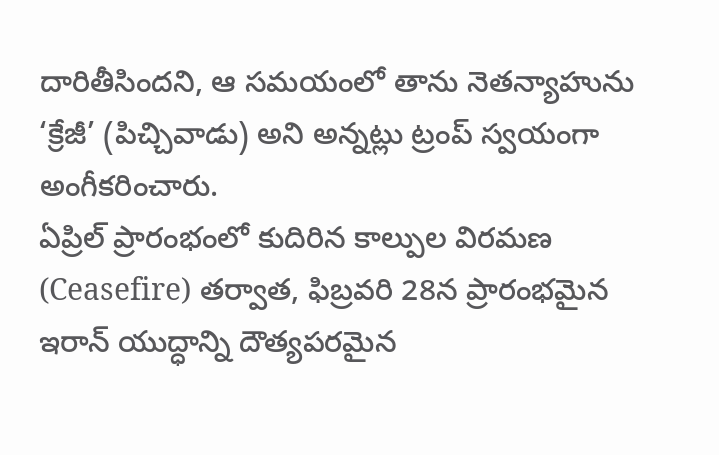దారితీసిందని, ఆ సమయంలో తాను నెతన్యాహును ‘క్రేజీ’ (పిచ్చివాడు) అని అన్నట్లు ట్రంప్ స్వయంగా అంగీకరించారు.
ఏప్రిల్ ప్రారంభంలో కుదిరిన కాల్పుల విరమణ (Ceasefire) తర్వాత, ఫిబ్రవరి 28న ప్రారంభమైన ఇరాన్ యుద్ధాన్ని దౌత్యపరమైన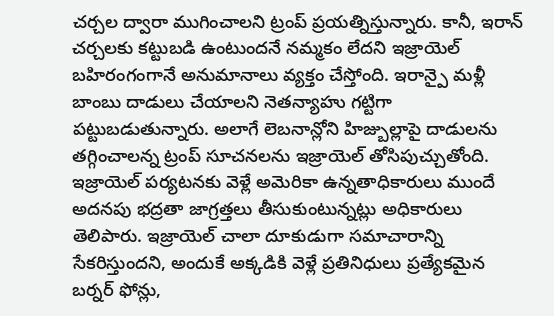చర్చల ద్వారా ముగించాలని ట్రంప్ ప్రయత్నిస్తున్నారు. కానీ, ఇరాన్ చర్చలకు కట్టుబడి ఉంటుందనే నమ్మకం లేదని ఇజ్రాయెల్ బహిరంగంగానే అనుమానాలు వ్యక్తం చేస్తోంది. ఇరాన్పై మళ్లీ బాంబు దాడులు చేయాలని నెతన్యాహు గట్టిగా పట్టుబడుతున్నారు. అలాగే లెబనాన్లోని హిజ్బుల్లాపై దాడులను తగ్గించాలన్న ట్రంప్ సూచనలను ఇజ్రాయెల్ తోసిపుచ్చుతోంది.
ఇజ్రాయెల్ పర్యటనకు వెళ్లే అమెరికా ఉన్నతాధికారులు ముందే అదనపు భద్రతా జాగ్రత్తలు తీసుకుంటున్నట్లు అధికారులు తెలిపారు. ఇజ్రాయెల్ చాలా దూకుడుగా సమాచారాన్ని సేకరిస్తుందని, అందుకే అక్కడికి వెళ్లే ప్రతినిధులు ప్రత్యేకమైన బర్నర్ ఫోన్లు,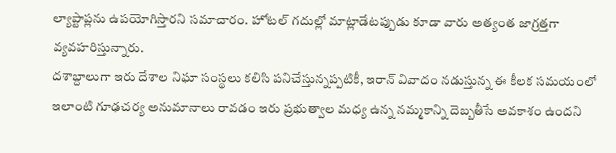ల్యాప్టాప్లను ఉపయోగిస్తారని సమాచారం. హోటల్ గదుల్లో మాట్లాడేటప్పుడు కూడా వారు అత్యంత జాగ్రత్తగా వ్యవహరిస్తున్నారు.
దశాబ్దాలుగా ఇరు దేశాల నిఘా సంస్థలు కలిసి పనిచేస్తున్నప్పటికీ, ఇరాన్ వివాదం నడుస్తున్న ఈ కీలక సమయంలో ఇలాంటి గూఢచర్య అనుమానాలు రావడం ఇరు ప్రభుత్వాల మధ్య ఉన్న నమ్మకాన్ని దెబ్బతీసే అవకాశం ఉందని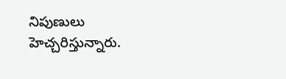నిపుణులు హెచ్చరిస్తున్నారు.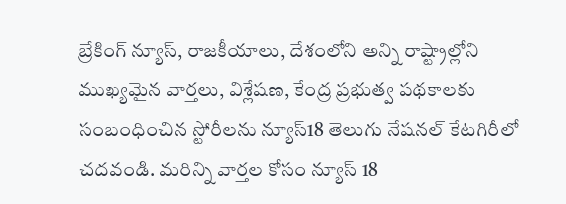బ్రేకింగ్ న్యూస్, రాజకీయాలు, దేశంలోని అన్ని రాష్ట్రాల్లోని ముఖ్యమైన వార్తలు, విశ్లేషణ, కేంద్ర ప్రభుత్వ పథకాలకు సంబంధించిన స్టోరీలను న్యూస్18 తెలుగు నేషనల్ కేటగిరీలో చదవండి. మరిన్ని వార్తల కోసం న్యూస్ 18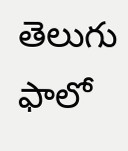తెలుగు ఫాలో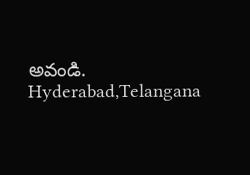అవండి.
Hyderabad,Telangana